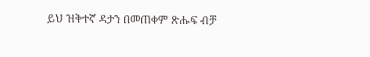ይህ ዝቅተኛ ዳታን በመጠቀም ጽሑፍ ብቻ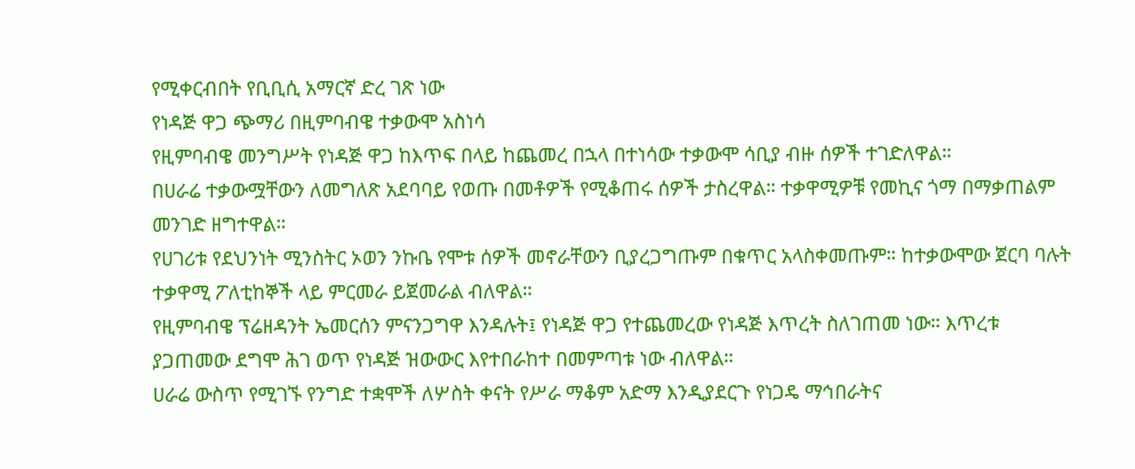የሚቀርብበት የቢቢሲ አማርኛ ድረ ገጽ ነው
የነዳጅ ዋጋ ጭማሪ በዚምባብዌ ተቃውሞ አስነሳ
የዚምባብዌ መንግሥት የነዳጅ ዋጋ ከእጥፍ በላይ ከጨመረ በኋላ በተነሳው ተቃውሞ ሳቢያ ብዙ ሰዎች ተገድለዋል።
በሀራሬ ተቃውሟቸውን ለመግለጽ አደባባይ የወጡ በመቶዎች የሚቆጠሩ ሰዎች ታስረዋል። ተቃዋሚዎቹ የመኪና ጎማ በማቃጠልም መንገድ ዘግተዋል።
የሀገሪቱ የደህንነት ሚንስትር ኦወን ንኩቤ የሞቱ ሰዎች መኖራቸውን ቢያረጋግጡም በቁጥር አላስቀመጡም። ከተቃውሞው ጀርባ ባሉት ተቃዋሚ ፖለቲከኞች ላይ ምርመራ ይጀመራል ብለዋል።
የዚምባብዌ ፕሬዘዳንት ኤመርሰን ምናንጋግዋ እንዳሉት፤ የነዳጅ ዋጋ የተጨመረው የነዳጅ እጥረት ስለገጠመ ነው። እጥረቱ ያጋጠመው ደግሞ ሕገ ወጥ የነዳጅ ዝውውር እየተበራከተ በመምጣቱ ነው ብለዋል።
ሀራሬ ውስጥ የሚገኙ የንግድ ተቋሞች ለሦስት ቀናት የሥራ ማቆም አድማ እንዲያደርጉ የነጋዴ ማኅበራትና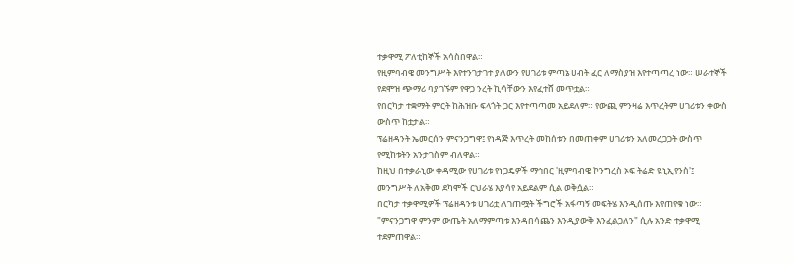ተቃዋሚ ፖለቲከኞች አሳስበዋል።
የዚምባብዌ መንግሥት እየተንገታገተ ያለውን የሀገሪቱ ምጣኔ ሀብት ፈር ለማስያዝ እየተጣጣረ ነው። ሠራተኞች የደሞዝ ጭማሪ ባያገኙም የዋጋ ንረት ኪሳቸውን እየፈተሸ መጥቷል።
የበርካታ ተቋማት ምርት ከሕዝቡ ፍላጎት ጋር እየተጣጣመ አይደለም። የውጪ ምንዛሬ እጥረትም ሀገሪቱን ቀውስ ውስጥ ከቷታል።
ፕሬዘዳንት ኤመርሰን ምናንጋግዋ፤ የነዳጅ እጥረት መከሰቱን በመጠቀም ሀገሪቱን አለመረጋጋት ውስጥ የሚከቱትን አንታገስም ብለዋል።
ከዚህ በተቃራኒው ቀዳሚው የሀገሪቱ የነጋዴዎች ማኅበር 'ዚምባብዌ ኮንግረስ ኦፍ ትሬድ ዩኒኢየንስ'፤ መንግሥት ለአቅመ ደካሞች ርህራሄ እያሳየ አይደልም ሲል ወቅሷል።
በርካታ ተቃዋሚዎች ፕሬዘዳንቱ ሀገሪቷ ለገጠሟት ችግሮች አፋጣኝ መፍትሄ እንዲሰጡ እየጠየቁ ነው። "ምናንጋግዋ ምንም ውጤት አለማምጣቱ እንዳበሳጨን እንዲያውቅ እንፈልጋለን" ሲሉ አንድ ተቃዋሚ ተደምጠዋል።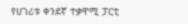የሀገሪቱ ቀንደኛ ተቃዋሚ ፓርቲ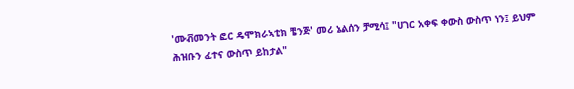'ሙቭመንት ፎር ዴሞክራኣቲክ ቼንጅ' መሪ ኔልሰን ቻሚሳ፤ "ሀገር አቀፍ ቀውስ ውስጥ ነን፤ ይህም ሕዝቡን ፈተና ውስጥ ይከታል"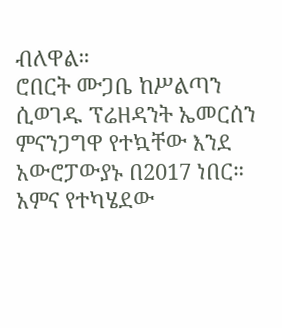ብለዋል።
ሮበርት ሙጋቤ ከሥልጣን ሲወገዱ ፕሬዘዳንት ኤመርሰን ምናንጋግዋ የተኳቸው እንደ አውሮፓውያኑ በ2017 ነበር። አምና የተካሄደው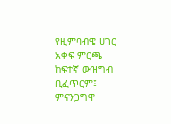የዚምባብዌ ሀገር አቀፍ ምርጫ ከፍተኛ ውዝግብ ቢፈጥርም፤ ምናንጋግዋ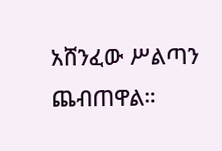አሸንፈው ሥልጣን ጨብጠዋል።